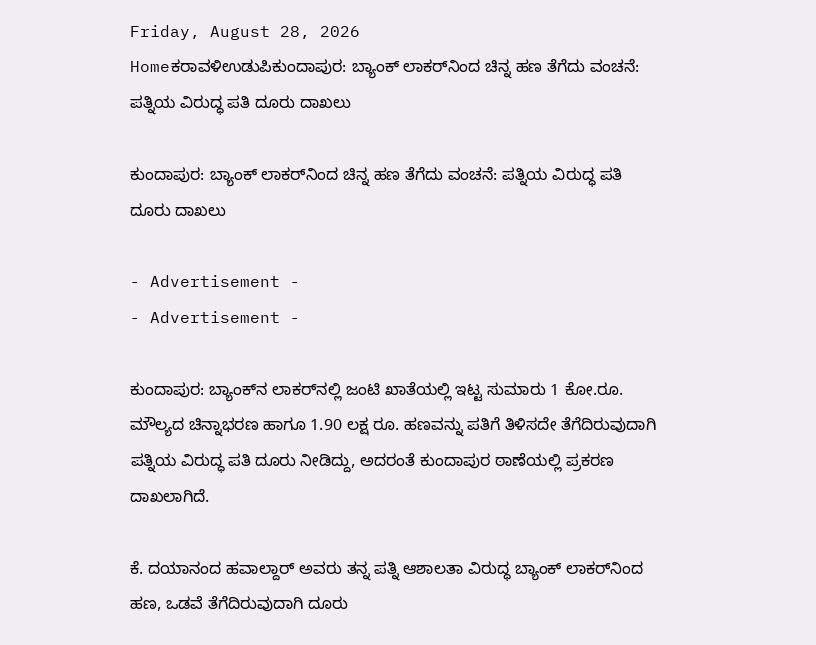Friday, August 28, 2026
Homeಕರಾವಳಿಉಡುಪಿಕುಂದಾಪುರ: ಬ್ಯಾಂಕ್‌ ಲಾಕರ್‌ನಿಂದ ಚಿನ್ನ ಹಣ ತೆಗೆದು ವಂಚನೆ: ಪತ್ನಿಯ ವಿರುದ್ಧ ಪತಿ ದೂರು ದಾಖಲು

ಕುಂದಾಪುರ: ಬ್ಯಾಂಕ್‌ ಲಾಕರ್‌ನಿಂದ ಚಿನ್ನ ಹಣ ತೆಗೆದು ವಂಚನೆ: ಪತ್ನಿಯ ವಿರುದ್ಧ ಪತಿ ದೂರು ದಾಖಲು

- Advertisement -
- Advertisement -

ಕುಂದಾಪುರ: ಬ್ಯಾಂಕ್‌ನ ಲಾಕರ್‌ನಲ್ಲಿ ಜಂಟಿ ಖಾತೆಯಲ್ಲಿ ಇಟ್ಟ ಸುಮಾರು 1 ಕೋ.ರೂ. ಮೌಲ್ಯದ ಚಿನ್ನಾಭರಣ ಹಾಗೂ 1.90 ಲಕ್ಷ ರೂ. ಹಣವನ್ನು ಪತಿಗೆ ತಿಳಿಸದೇ ತೆಗೆದಿರುವುದಾಗಿ ಪತ್ನಿಯ ವಿರುದ್ಧ ಪತಿ ದೂರು ನೀಡಿದ್ದು, ಅದರಂತೆ ಕುಂದಾಪುರ ಠಾಣೆಯಲ್ಲಿ ಪ್ರಕರಣ ದಾಖಲಾಗಿದೆ.

ಕೆ. ದಯಾನಂದ ಹವಾಲ್ದಾರ್ ಅವರು ತನ್ನ ಪತ್ನಿ ಆಶಾಲತಾ ವಿರುದ್ಧ ಬ್ಯಾಂಕ್ ಲಾಕರ್‌ನಿಂದ ಹಣ, ಒಡವೆ ತೆಗೆದಿರುವುದಾಗಿ ದೂರು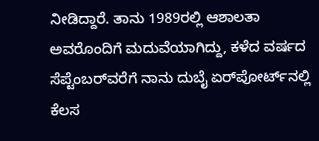ನೀಡಿದ್ದಾರೆ. ತಾನು 1989ರಲ್ಲಿ ಆಶಾಲತಾ ಅವರೊಂದಿಗೆ ಮದುವೆಯಾಗಿದ್ದು, ಕಳೆದ ವರ್ಷದ ಸೆಪ್ಟೆಂಬರ್‌ವರೆಗೆ ನಾನು ದುಬೈ ಏರ್‌ಪೋರ್ಟ್‌ನಲ್ಲಿ ಕೆಲಸ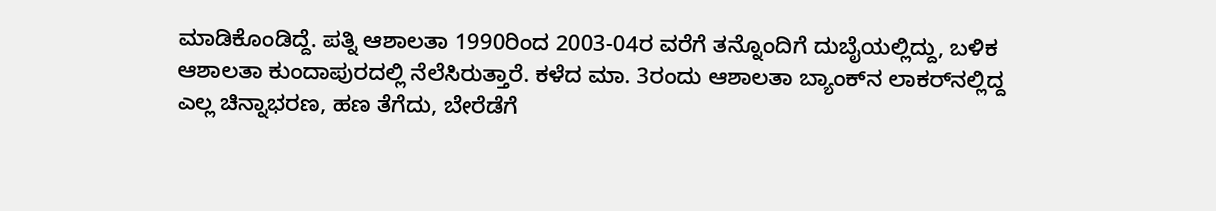ಮಾಡಿಕೊಂಡಿದ್ದೆ. ಪತ್ನಿ ಆಶಾಲತಾ 1990ರಿಂದ 2003-04ರ ವರೆಗೆ ತನ್ನೊಂದಿಗೆ ದುಬೈಯಲ್ಲಿದ್ದು, ಬಳಿಕ ಆಶಾಲತಾ ಕುಂದಾಪುರದಲ್ಲಿ ನೆಲೆಸಿರುತ್ತಾರೆ. ಕಳೆದ ಮಾ. 3ರಂದು ಆಶಾಲತಾ ಬ್ಯಾಂಕ್‌ನ ಲಾಕರ್‌ನಲ್ಲಿದ್ದ ಎಲ್ಲ ಚಿನ್ನಾಭರಣ, ಹಣ ತೆಗೆದು, ಬೇರೆಡೆಗೆ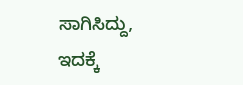ಸಾಗಿಸಿದ್ದು, ಇದಕ್ಕೆ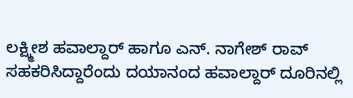ಲಕ್ಷ್ಮೀಶ ಹವಾಲ್ದಾರ್ ಹಾಗೂ ಎನ್. ನಾಗೇಶ್ ರಾವ್ ಸಹಕರಿಸಿದ್ದಾರೆಂದು ದಯಾನಂದ ಹವಾಲ್ದಾರ್ ದೂರಿನಲ್ಲಿ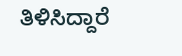ತಿಳಿಸಿದ್ದಾರೆ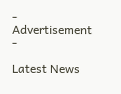- Advertisement -

Latest News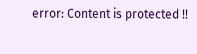error: Content is protected !!